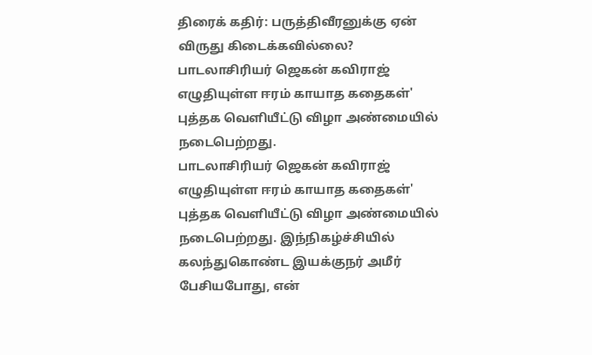திரைக் கதிர்: பருத்திவீரனுக்கு ஏன் விருது கிடைக்கவில்லை?
பாடலாசிரியர் ஜெகன் கவிராஜ் எழுதியுள்ள ஈரம் காயாத கதைகள்' புத்தக வெளியீட்டு விழா அண்மையில் நடைபெற்றது.
பாடலாசிரியர் ஜெகன் கவிராஜ் எழுதியுள்ள ஈரம் காயாத கதைகள்' புத்தக வெளியீட்டு விழா அண்மையில் நடைபெற்றது. இந்நிகழ்ச்சியில் கலந்துகொண்ட இயக்குநர் அமீர் பேசியபோது, என்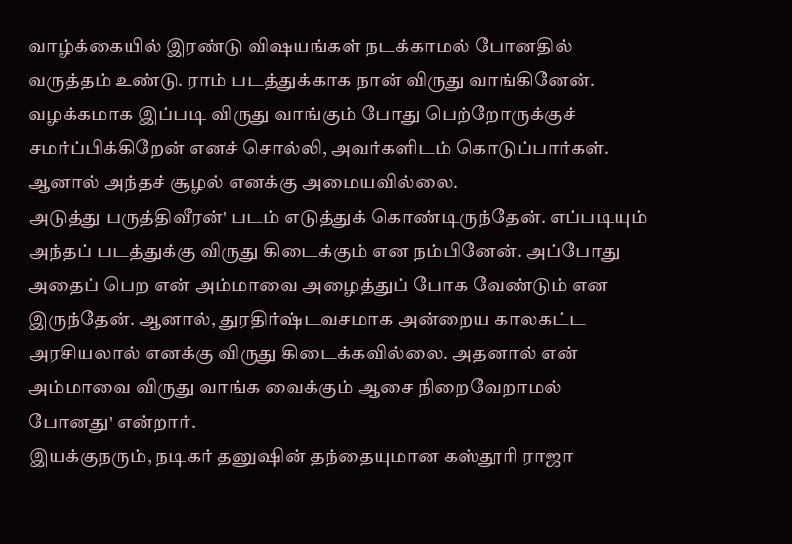வாழ்க்கையில் இரண்டு விஷயங்கள் நடக்காமல் போனதில் வருத்தம் உண்டு. ராம் படத்துக்காக நான் விருது வாங்கினேன். வழக்கமாக இப்படி விருது வாங்கும் போது பெற்றோருக்குச் சமர்ப்பிக்கிறேன் எனச் சொல்லி, அவர்களிடம் கொடுப்பார்கள். ஆனால் அந்தச் சூழல் எனக்கு அமையவில்லை.
அடுத்து பருத்திவீரன்' படம் எடுத்துக் கொண்டிருந்தேன். எப்படியும் அந்தப் படத்துக்கு விருது கிடைக்கும் என நம்பினேன். அப்போது அதைப் பெற என் அம்மாவை அழைத்துப் போக வேண்டும் என இருந்தேன். ஆனால், துரதிர்ஷ்டவசமாக அன்றைய காலகட்ட அரசியலால் எனக்கு விருது கிடைக்கவில்லை. அதனால் என் அம்மாவை விருது வாங்க வைக்கும் ஆசை நிறைவேறாமல் போனது' என்றார்.
இயக்குநரும், நடிகர் தனுஷின் தந்தையுமான கஸ்தூரி ராஜா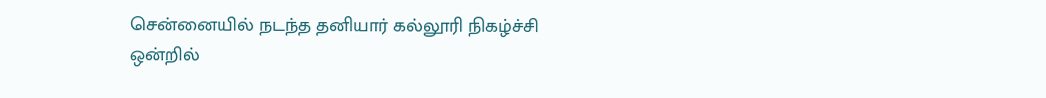சென்னையில் நடந்த தனியார் கல்லூரி நிகழ்ச்சி ஒன்றில்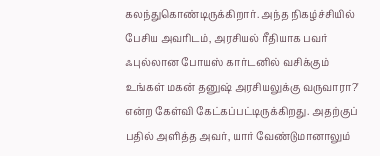கலந்துகொண்டிருக்கிறார். அந்த நிகழ்ச்சியில் பேசிய அவரிடம், அரசியல் ரீதியாக பவர் ஃபுல்லான போயஸ் கார்டனில் வசிக்கும் உங்கள் மகன் தனுஷ் அரசியலுக்கு வருவாரா?' என்ற கேள்வி கேட்கப்பட்டிருக்கிறது. அதற்குப் பதில் அளித்த அவர், யார் வேண்டுமானாலும்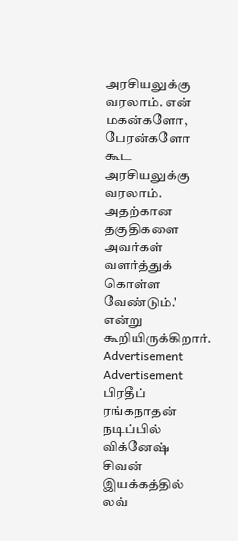அரசியலுக்கு வரலாம். என் மகன்களோ, பேரன்களோ கூட அரசியலுக்கு வரலாம். அதற்கான தகுதிகளை அவர்கள் வளர்த்துக் கொள்ள வேண்டும்.' என்று கூறியிருக்கிறார்.
Advertisement
Advertisement
பிரதீப் ரங்கநாதன் நடிப்பில் விக்னேஷ் சிவன் இயக்கத்தில் லவ்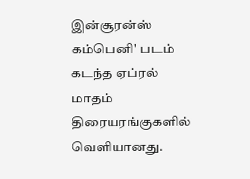இன்சூரன்ஸ் கம்பெனி' படம் கடந்த ஏப்ரல் மாதம் திரையரங்குகளில் வெளியானது.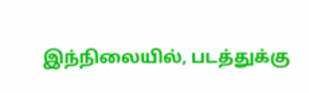இந்நிலையில், படத்துக்கு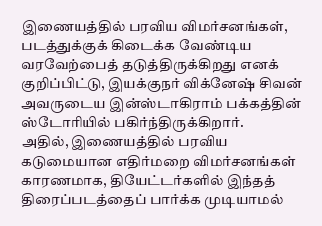இணையத்தில் பரவிய விமர்சனங்கள், படத்துக்குக் கிடைக்க வேண்டிய வரவேற்பைத் தடுத்திருக்கிறது எனக் குறிப்பிட்டு, இயக்குநர் விக்னேஷ் சிவன் அவருடைய இன்ஸ்டாகிராம் பக்கத்தின் ஸ்டோரியில் பகிர்ந்திருக்கிறார்.
அதில், இணையத்தில் பரவிய கடுமையான எதிர்மறை விமர்சனங்கள் காரணமாக, தியேட்டர்களில் இந்தத் திரைப்படத்தைப் பார்க்க முடியாமல்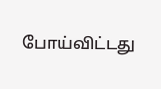போய்விட்டது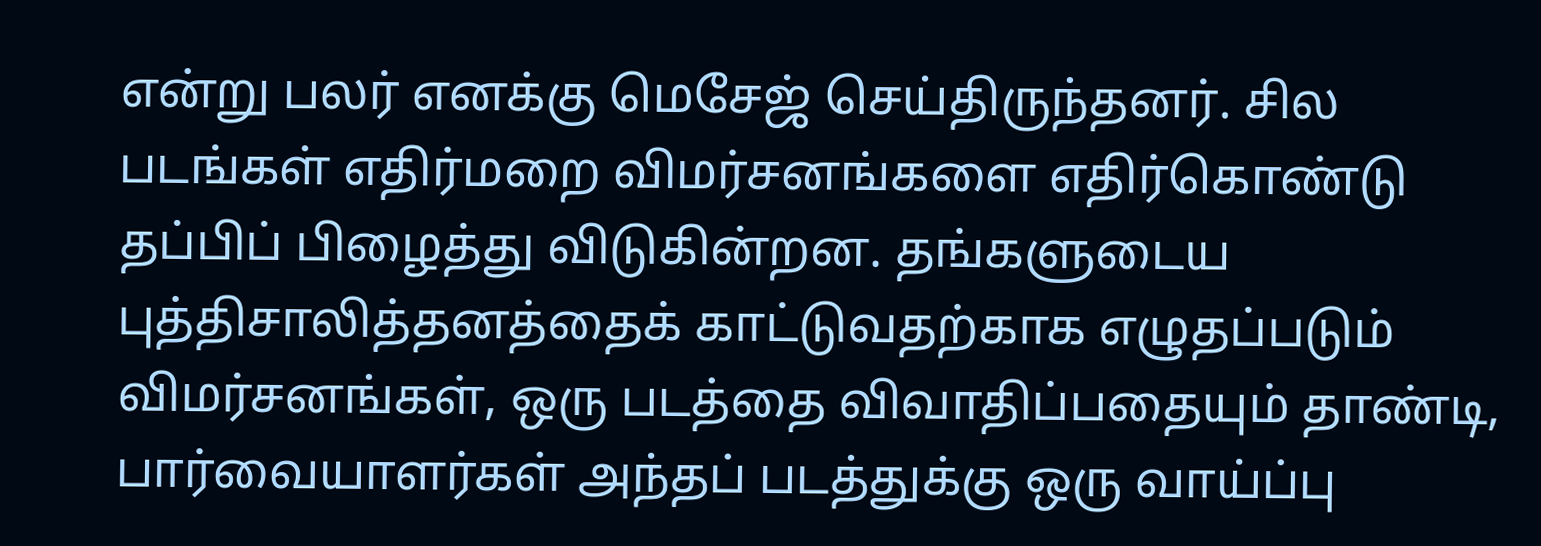என்று பலர் எனக்கு மெசேஜ் செய்திருந்தனர். சில படங்கள் எதிர்மறை விமர்சனங்களை எதிர்கொண்டு தப்பிப் பிழைத்து விடுகின்றன. தங்களுடைய புத்திசாலித்தனத்தைக் காட்டுவதற்காக எழுதப்படும் விமர்சனங்கள், ஒரு படத்தை விவாதிப்பதையும் தாண்டி, பார்வையாளர்கள் அந்தப் படத்துக்கு ஒரு வாய்ப்பு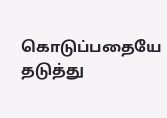கொடுப்பதையே தடுத்து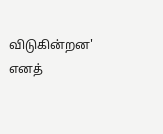விடுகின்றன' எனத்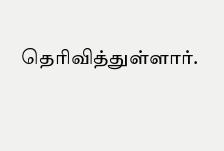தெரிவித்துள்ளார்.